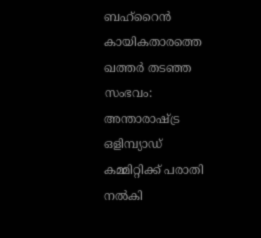ബഹ്റൈന്‍ കായികതാരത്തെ ഖത്തര്‍ തടഞ്ഞ സംഭവം: അന്താരാഷ്ട്ര ഒളിമ്പ്യാഡ് കമ്മിറ്റിക്ക് പരാതി നല്‍കി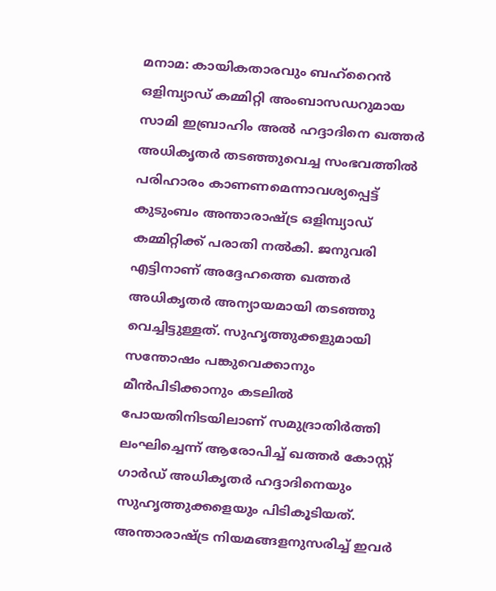മനാമ: കായികതാരവും ബഹ്റൈന്‍ ഒളിമ്പ്യാഡ് കമ്മിറ്റി അംബാസഡറുമായ സാമി ഇബ്രാഹിം അല്‍ ഹദ്ദാദിനെ ഖത്തര്‍ അധികൃതര്‍ തടഞ്ഞുവെച്ച സംഭവത്തില്‍ പരിഹാരം കാണണമെന്നാവശ്യപ്പെട്ട് കുടുംബം അന്താരാഷ്ട്ര ഒളിമ്പ്യാഡ് കമ്മിറ്റിക്ക് പരാതി നല്‍കി. ജനുവരി എട്ടിനാണ് അദ്ദേഹത്തെ ഖത്തര്‍ അധികൃതര്‍ അന്യായമായി തടഞ്ഞു വെച്ചിട്ടുള്ളത്. സുഹൃത്തുക്കളുമായി സന്തോഷം പങ്കുവെക്കാനും മീന്‍പിടിക്കാനും കടലില്‍ പോയതിനിടയിലാണ് സമുദ്രാതിര്‍ത്തി ലംഘിച്ചെന്ന് ആരോപിച്ച് ഖത്തര്‍ കോസ്റ്റ് ഗാര്‍ഡ് അധികൃതര്‍ ഹദ്ദാദിനെയും സുഹൃത്തുക്കളെയും പിടികൂടിയത്. അന്താരാഷ്ട്ര നിയമങ്ങളനുസരിച്ച് ഇവര്‍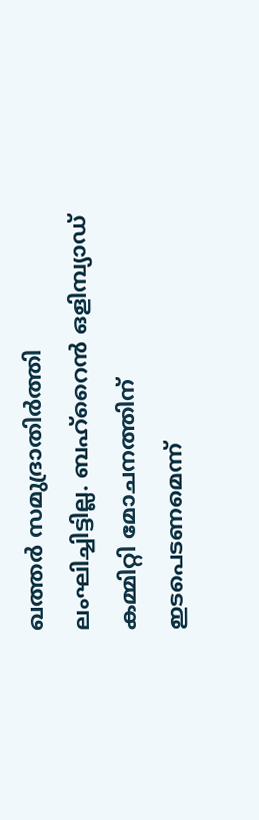ഖത്തര്‍ സമുദ്രാതിര്‍ത്തി ലംഘിച്ചിട്ടില്ല. ബഹ്റൈന്‍ ഒളിമ്പ്യാഡ് കമ്മിറ്റി മോചനത്തിന് ഇടപെടണമെന്ന്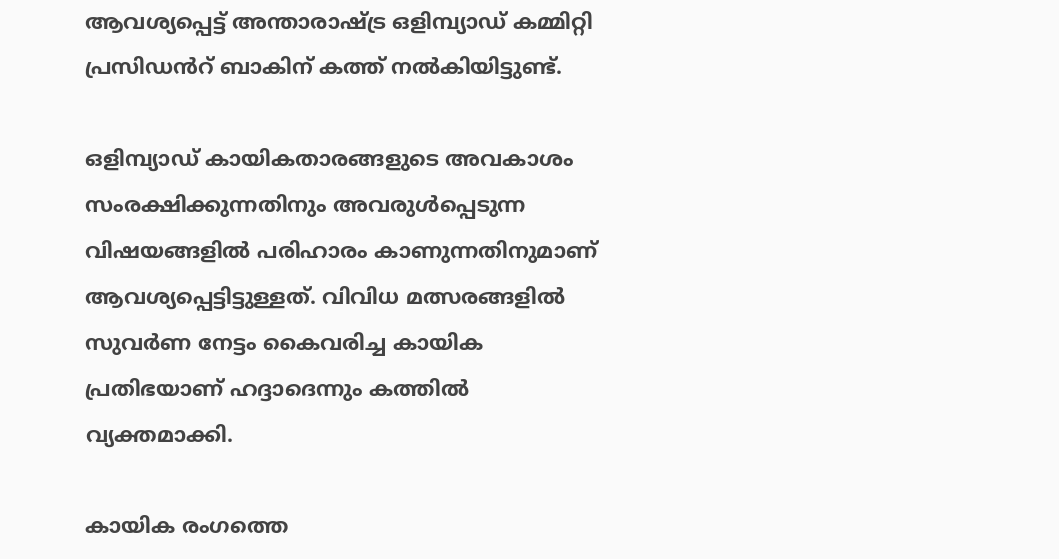ആവശ്യപ്പെട്ട് അന്താരാഷ്ട്ര ഒളിമ്പ്യാഡ് കമ്മിറ്റി പ്രസിഡൻറ് ബാകിന് കത്ത് നല്‍കിയിട്ടുണ്ട്.

ഒളിമ്പ്യാഡ് കായികതാരങ്ങളുടെ അവകാശം സംരക്ഷിക്കുന്നതിനും അവരുള്‍പ്പെടുന്ന വിഷയങ്ങളില്‍ പരിഹാരം കാണുന്നതിനുമാണ് ആവശ്യപ്പെട്ടിട്ടുള്ളത്. വിവിധ മത്സരങ്ങളില്‍ സുവര്‍ണ നേട്ടം കൈവരിച്ച കായിക പ്രതിഭയാണ് ഹദ്ദാദെന്നും കത്തില്‍ വ്യക്തമാക്കി.

കായിക രംഗത്തെ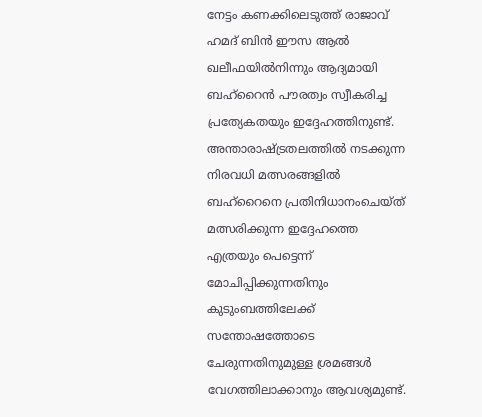നേട്ടം കണക്കിലെടുത്ത് രാജാവ് ഹമദ് ബിന്‍ ഈസ ആല്‍ ഖലീഫയില്‍നിന്നും ആദ്യമായി ബഹ്റൈന്‍ പൗരത്വം സ്വീകരിച്ച പ്രത്യേകതയും ഇദ്ദേഹത്തിനുണ്ട്. അന്താരാഷ്ട്രതലത്തില്‍ നടക്കുന്ന നിരവധി മത്സരങ്ങളില്‍ ബഹ്റൈനെ പ്രതിനിധാനംചെയ്ത് മത്സരിക്കുന്ന ഇദ്ദേഹത്തെ എത്രയും പെട്ടെന്ന് മോചിപ്പിക്കുന്നതിനും കുടുംബത്തിലേക്ക് സന്തോഷത്തോടെ ചേരുന്നതിനുമുള്ള ശ്രമങ്ങള്‍ വേഗത്തിലാക്കാനും ആവശ്യമുണ്ട്.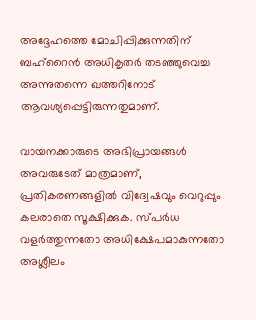അദ്ദേഹത്തെ മോചിപ്പിക്കുന്നതിന് ബഹ്റൈന്‍ അധികൃതര്‍ തടഞ്ഞുവെച്ച അന്നുതന്നെ ഖത്തറിനോട് ആവശ്യപ്പെട്ടിരുന്നതുമാണ്.

വായനക്കാരുടെ അഭിപ്രായങ്ങള്‍ അവരുടേത് മാത്രമാണ്, പ്രതികരണങ്ങളിൽ വിദ്വേഷവും വെറുപ്പും കലരാതെ സൂക്ഷിക്കുക. സ്പർധ വളർത്തുന്നതോ അധിക്ഷേപമാകുന്നതോ അശ്ലീലം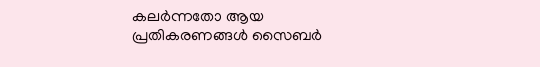കലർന്നതോ ആയ പ്രതികരണങ്ങൾ സൈബർ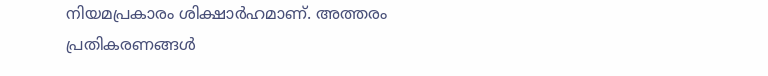നിയമപ്രകാരം ശിക്ഷാർഹമാണ്. അത്തരം പ്രതികരണങ്ങൾ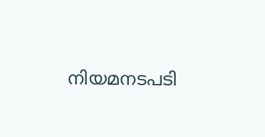നിയമനടപടി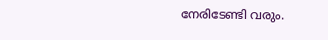നേരിടേണ്ടി വരും.